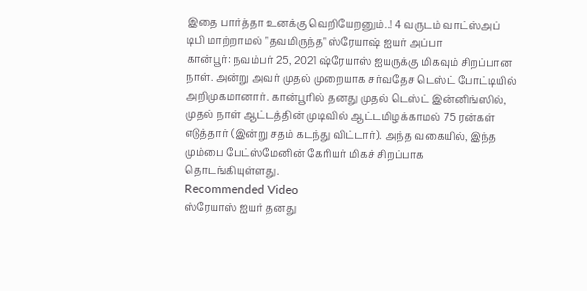இதை பார்த்தா உனக்கு வெறியேறனும்..! 4 வருடம் வாட்ஸ்அப் டிபி மாற்றாமல் "தவமிருந்த" ஸ்ரேயாஷ் ஐயர் அப்பா
கான்பூர்: நவம்பர் 25, 2021 ஷ்ரேயாஸ் ஐயருக்கு மிகவும் சிறப்பான நாள். அன்று அவர் முதல் முறையாக சர்வதேச டெஸ்ட் போட்டியில் அறிமுகமானார். கான்பூரில் தனது முதல் டெஸ்ட் இன்னிங்ஸில், முதல் நாள் ஆட்டத்தின் முடிவில் ஆட்டமிழக்காமல் 75 ரன்கள் எடுத்தார் (இன்று சதம் கடந்து விட்டார்). அந்த வகையில், இந்த மும்பை பேட்ஸ்மேனின் கேரியர் மிகச் சிறப்பாக தொடங்கியுள்ளது.
Recommended Video
ஸ்ரேயாஸ் ஐயர் தனது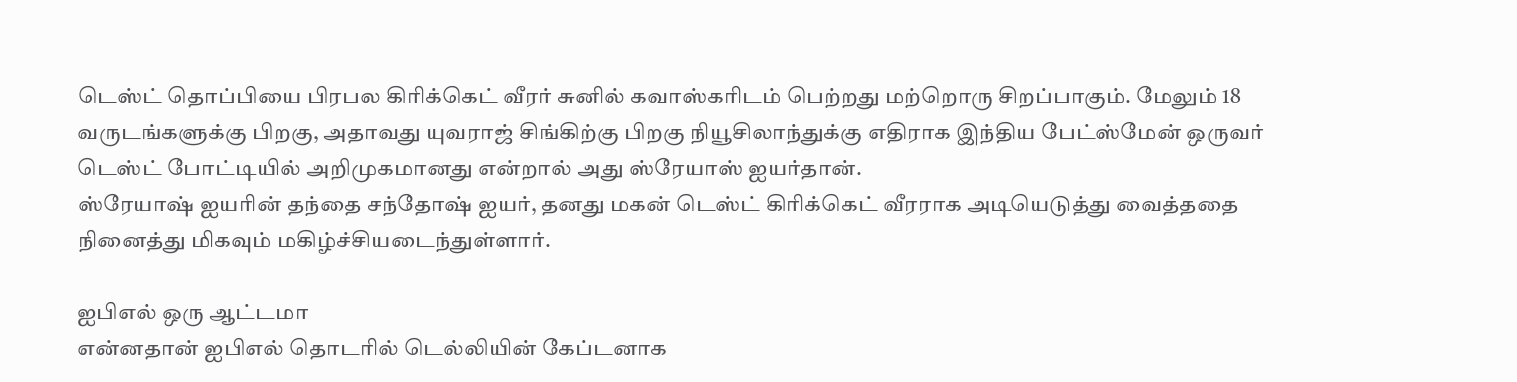டெஸ்ட் தொப்பியை பிரபல கிரிக்கெட் வீரர் சுனில் கவாஸ்கரிடம் பெற்றது மற்றொரு சிறப்பாகும். மேலும் 18 வருடங்களுக்கு பிறகு, அதாவது யுவராஜ் சிங்கிற்கு பிறகு நியூசிலாந்துக்கு எதிராக இந்திய பேட்ஸ்மேன் ஒருவர் டெஸ்ட் போட்டியில் அறிமுகமானது என்றால் அது ஸ்ரேயாஸ் ஐயர்தான்.
ஸ்ரேயாஷ் ஐயரின் தந்தை சந்தோஷ் ஐயர், தனது மகன் டெஸ்ட் கிரிக்கெட் வீரராக அடியெடுத்து வைத்ததை நினைத்து மிகவும் மகிழ்ச்சியடைந்துள்ளார்.

ஐபிஎல் ஒரு ஆட்டமா
என்னதான் ஐபிஎல் தொடரில் டெல்லியின் கேப்டனாக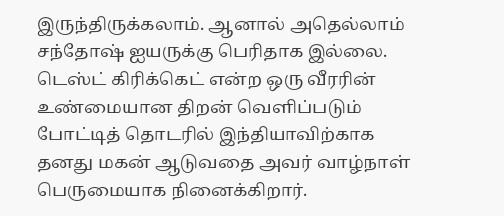இருந்திருக்கலாம். ஆனால் அதெல்லாம் சந்தோஷ் ஐயருக்கு பெரிதாக இல்லை. டெஸ்ட் கிரிக்கெட் என்ற ஒரு வீரரின் உண்மையான திறன் வெளிப்படும் போட்டித் தொடரில் இந்தியாவிற்காக தனது மகன் ஆடுவதை அவர் வாழ்நாள் பெருமையாக நினைக்கிறார்.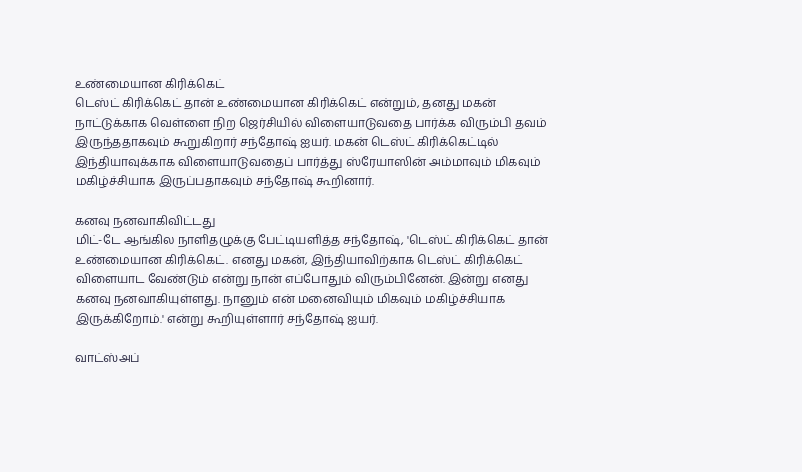உண்மையான கிரிக்கெட்
டெஸ்ட் கிரிக்கெட் தான் உண்மையான கிரிக்கெட் என்றும், தனது மகன் நாட்டுக்காக வெள்ளை நிற ஜெர்சியில் விளையாடுவதை பார்க்க விரும்பி தவம் இருந்ததாகவும் கூறுகிறார் சந்தோஷ் ஐயர். மகன் டெஸ்ட் கிரிக்கெட்டில் இந்தியாவுக்காக விளையாடுவதைப் பார்த்து ஸ்ரேயாஸின் அம்மாவும் மிகவும் மகிழ்ச்சியாக இருப்பதாகவும் சந்தோஷ் கூறினார்.

கனவு நனவாகிவிட்டது
மிட்-டே ஆங்கில நாளிதழுக்கு பேட்டியளித்த சந்தோஷ், 'டெஸ்ட் கிரிக்கெட் தான் உண்மையான கிரிக்கெட். எனது மகன், இந்தியாவிற்காக டெஸ்ட் கிரிக்கெட் விளையாட வேண்டும் என்று நான் எப்போதும் விரும்பினேன். இன்று எனது கனவு நனவாகியுள்ளது. நானும் என் மனைவியும் மிகவும் மகிழ்ச்சியாக இருக்கிறோம்.' என்று கூறியுள்ளார் சந்தோஷ் ஐயர்.

வாட்ஸ்அப்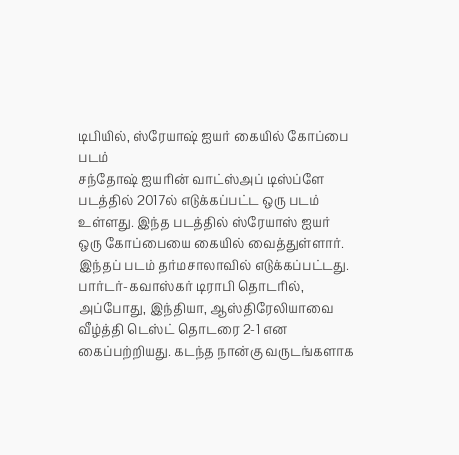டிபியில், ஸ்ரேயாஷ் ஐயர் கையில் கோப்பை படம்
சந்தோஷ் ஐயரின் வாட்ஸ்அப் டிஸ்ப்ளே படத்தில் 2017ல் எடுக்கப்பட்ட ஒரு படம் உள்ளது. இந்த படத்தில் ஸ்ரேயாஸ் ஐயர் ஒரு கோப்பையை கையில் வைத்துள்ளார். இந்தப் படம் தர்மசாலாவில் எடுக்கப்பட்டது. பார்டர்-கவாஸ்கர் டிராபி தொடரில், அப்போது, இந்தியா, ஆஸ்திரேலியாவை வீழ்த்தி டெஸ்ட் தொடரை 2-1 என கைப்பற்றியது. கடந்த நான்கு வருடங்களாக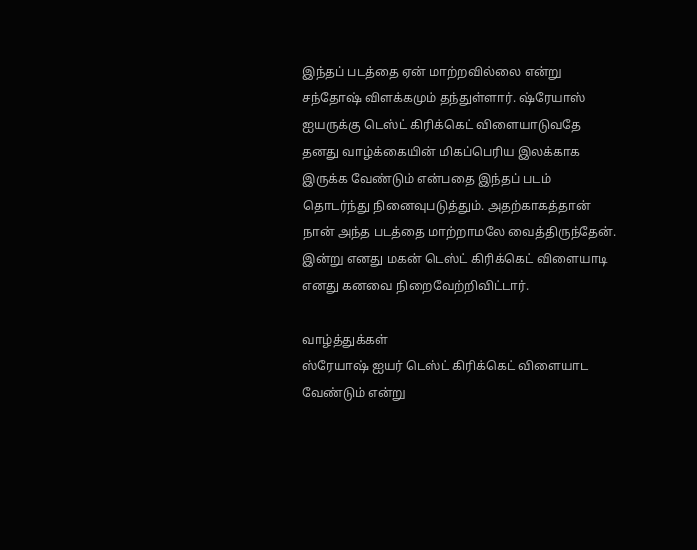இந்தப் படத்தை ஏன் மாற்றவில்லை என்று சந்தோஷ் விளக்கமும் தந்துள்ளார். ஷ்ரேயாஸ் ஐயருக்கு டெஸ்ட் கிரிக்கெட் விளையாடுவதே தனது வாழ்க்கையின் மிகப்பெரிய இலக்காக இருக்க வேண்டும் என்பதை இந்தப் படம் தொடர்ந்து நினைவுபடுத்தும். அதற்காகத்தான் நான் அந்த படத்தை மாற்றாமலே வைத்திருந்தேன். இன்று எனது மகன் டெஸ்ட் கிரிக்கெட் விளையாடி எனது கனவை நிறைவேற்றிவிட்டார்.

வாழ்த்துக்கள்
ஸ்ரேயாஷ் ஐயர் டெஸ்ட் கிரிக்கெட் விளையாட வேண்டும் என்று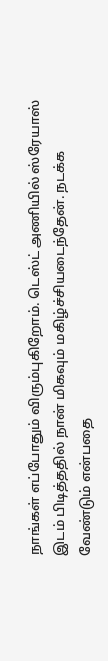நாங்கள் எப்போதும் விரும்புகிறோம். டெஸ்ட் அணியில் ஸ்ரேயாஸ் இடம் பிடித்ததில் நான் மிகவும் மகிழ்ச்சியடைந்தேன். நடக்க வேண்டும் என்பதை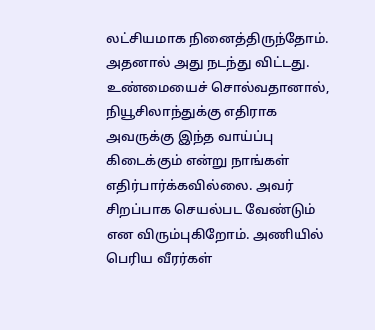லட்சியமாக நினைத்திருந்தோம். அதனால் அது நடந்து விட்டது. உண்மையைச் சொல்வதானால், நியூசிலாந்துக்கு எதிராக அவருக்கு இந்த வாய்ப்பு கிடைக்கும் என்று நாங்கள் எதிர்பார்க்கவில்லை. அவர் சிறப்பாக செயல்பட வேண்டும் என விரும்புகிறோம். அணியில் பெரிய வீரர்கள்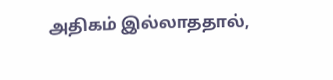அதிகம் இல்லாததால்,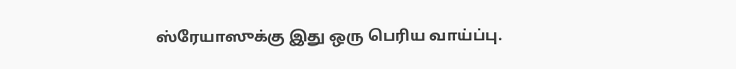ஸ்ரேயாஸுக்கு இது ஒரு பெரிய வாய்ப்பு.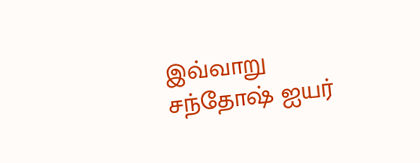இவ்வாறு சந்தோஷ் ஐயர்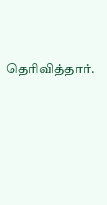தெரிவித்தார்.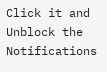Click it and Unblock the Notifications